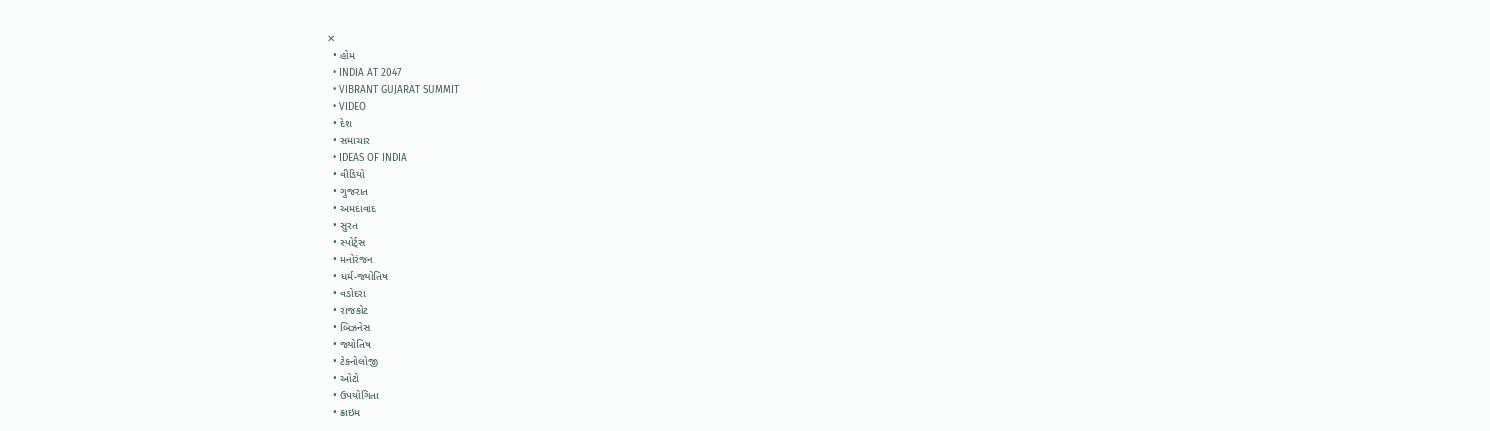✕
  • હોમ
  • INDIA AT 2047
  • VIBRANT GUJARAT SUMMIT
  • VIDEO
  • દેશ
  • સમાચાર
  • IDEAS OF INDIA
  • વીડિયો
  • ગુજરાત
  • અમદાવાદ
  • સુરત
  • સ્પોર્ટ્સ
  • મનોરંજન
  • ધર્મ-જ્યોતિષ
  • વડોદરા
  • રાજકોટ
  • બિઝનેસ
  • જ્યોતિષ
  • ટેકનોલોજી
  • ઓટો
  • ઉપયોગિતા
  • ક્રાઇમ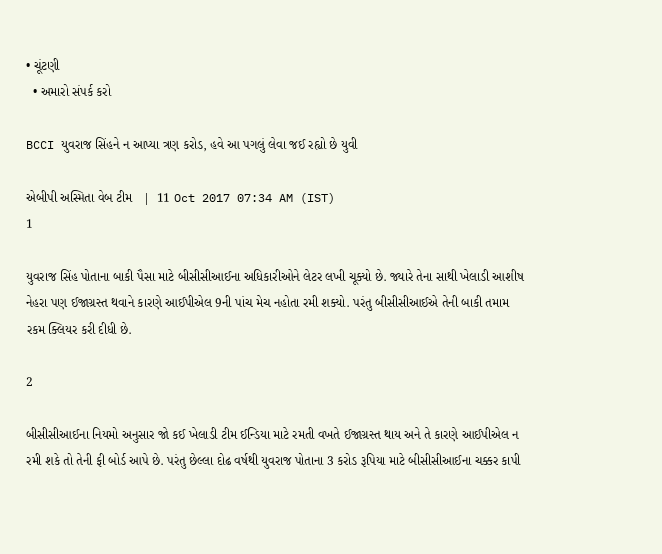• ચૂંટણી
  • અમારો સંપર્ક કરો

BCCI યુવરાજ સિંહને ન આપ્યા ત્રણ કરોડ, હવે આ પગલું લેવા જઈ રહ્યો છે યુવી

એબીપી અસ્મિતા વેબ ટીમ   |  11 Oct 2017 07:34 AM (IST)
1

યુવરાજ સિંહ પોતાના બાકી પૈસા માટે બીસીસીઆઈના અધિકારીઓને લેટર લખી ચૂક્યો છે. જ્યારે તેના સાથી ખેલાડી આશીષ નેહરા પણ ઈજાગ્રસ્ત થવાને કારણે આઈપીએલ 9ની પાંચ મેચ નહોતા રમી શક્યો. પરંતુ બીસીસીઆઈએ તેની બાકી તમામ રકમ ક્લિયર કરી દીધી છે.

2

બીસીસીઆઈના નિયમો અનુસાર જો કઈ ખેલાડી ટીમ ઈન્ડિયા માટે રમતી વખતે ઈજાગ્રસ્ત થાય અને તે કારણે આઈપીએલ ન રમી શકે તો તેની ફી બોર્ડ આપે છે. પરંતુ છેલ્લા દોઢ વર્ષથી યુવરાજ પોતાના 3 કરોડ રૂપિયા માટે બીસીસીઆઈના ચક્કર કાપી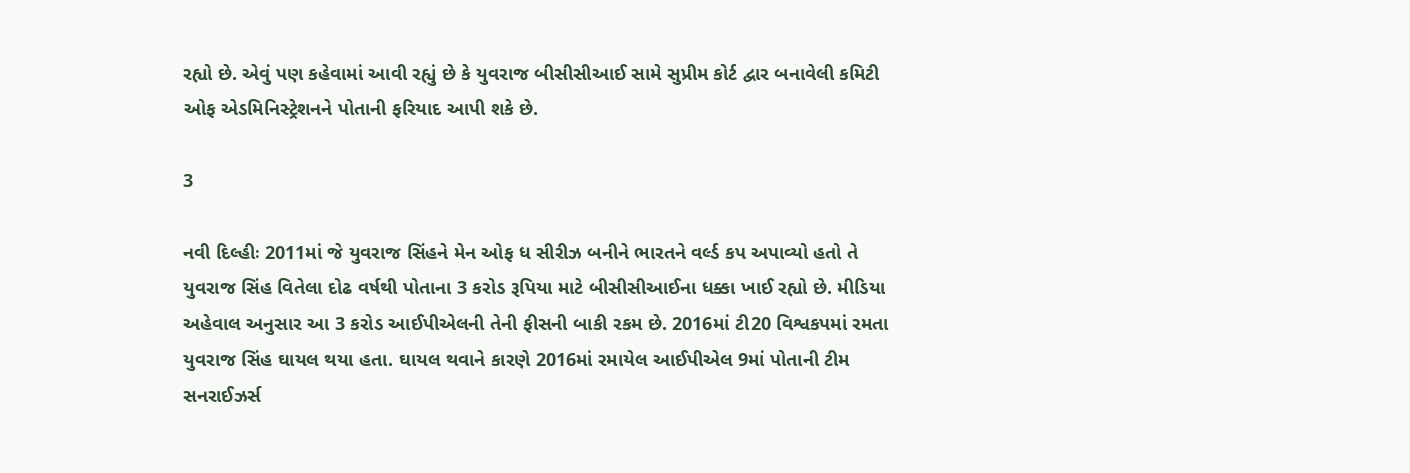રહ્યો છે. એવું પણ કહેવામાં આવી રહ્યું છે કે યુવરાજ બીસીસીઆઈ સામે સુપ્રીમ કોર્ટ દ્વાર બનાવેલી કમિટી ઓફ એડમિનિસ્ટ્રેશનને પોતાની ફરિયાદ આપી શકે છે.

3

નવી દિલ્હીઃ 2011માં જે યુવરાજ સિંહને મેન ઓફ ધ સીરીઝ બનીને ભારતને વર્લ્ડ કપ અપાવ્યો હતો તે યુવરાજ સિંહ વિતેલા દોઢ વર્ષથી પોતાના 3 કરોડ રૂપિયા માટે બીસીસીઆઈના ધક્કા ખાઈ રહ્યો છે. મીડિયા અહેવાલ અનુસાર આ 3 કરોડ આઈપીએલની તેની ફીસની બાકી રકમ છે. 2016માં ટી20 વિશ્વકપમાં રમતા યુવરાજ સિંહ ઘાયલ થયા હતા. ઘાયલ થવાને કારણે 2016માં રમાયેલ આઈપીએલ 9માં પોતાની ટીમ સનરાઈઝર્સ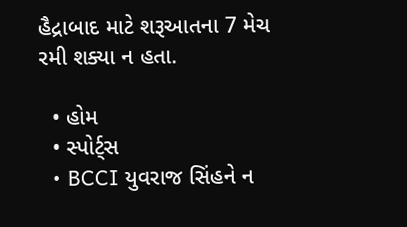હૈદ્રાબાદ માટે શરૂઆતના 7 મેચ રમી શક્યા ન હતા.

  • હોમ
  • સ્પોર્ટ્સ
  • BCCI યુવરાજ સિંહને ન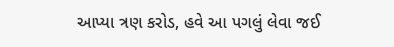આપ્યા ત્રણ કરોડ, હવે આ પગલું લેવા જઈ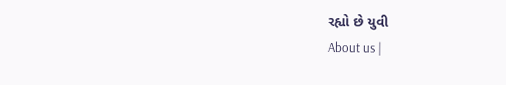રહ્યો છે યુવી
About us |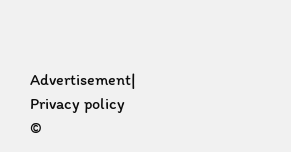Advertisement| Privacy policy
©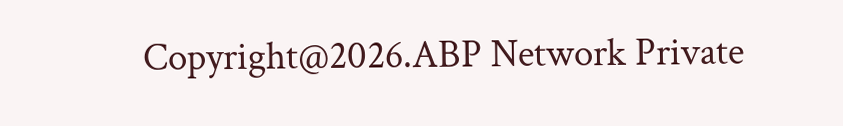Copyright@2026.ABP Network Private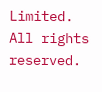Limited. All rights reserved.